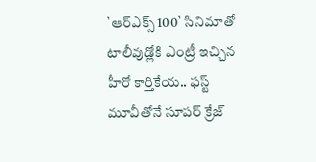`ఆర్ఎక్స్ 100` సినిమాతో టాలీవుడ్లోకి ఎంట్రీ ఇచ్చిన హీరో కార్తికేయ.. ఫస్ట్ మూవీతోనే సూపర్ క్రేజ్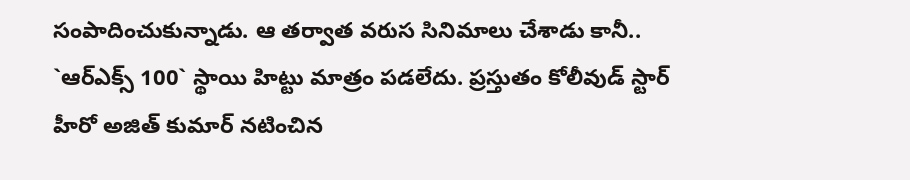సంపాదించుకున్నాడు. ఆ తర్వాత వరుస సినిమాలు చేశాడు కానీ.. `ఆర్ఎక్స్ 100` స్థాయి హిట్టు మాత్రం పడలేదు. ప్రస్తుతం కోలీవుడ్ స్టార్ హీరో అజిత్ కుమార్ నటించిన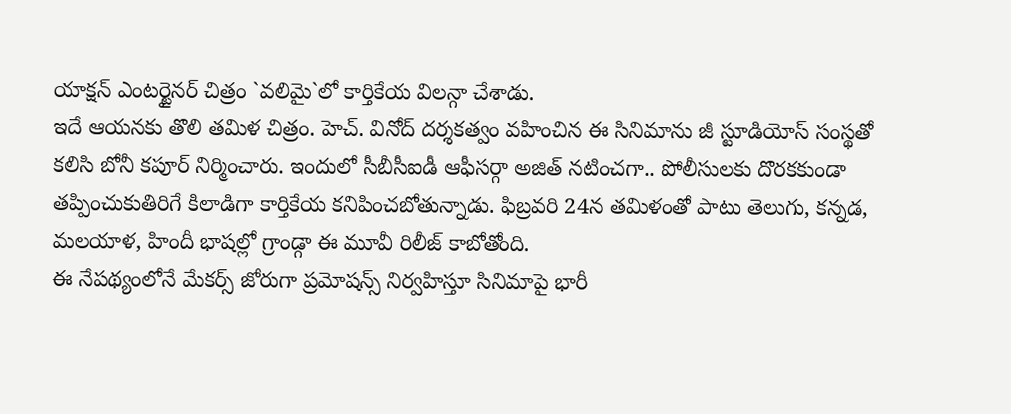యాక్షన్ ఎంటర్టైనర్ చిత్రం `వలిమై`లో కార్తికేయ విలన్గా చేశాడు.
ఇదే ఆయనకు తొలి తమిళ చిత్రం. హెచ్. వినోద్ దర్శకత్వం వహించిన ఈ సినిమాను జీ స్టూడియోస్ సంస్థతో కలిసి బోనీ కపూర్ నిర్మించారు. ఇందులో సీబీసీఐడీ ఆఫీసర్గా అజిత్ నటించగా.. పోలీసులకు దొరకకుండా తప్పించుకుతిరిగే కిలాడిగా కార్తికేయ కనిపించబోతున్నాడు. ఫిబ్రవరి 24న తమిళంతో పాటు తెలుగు, కన్నడ, మలయాళ, హిందీ భాషల్లో గ్రాండ్గా ఈ మూవీ రిలీజ్ కాబోతోంది.
ఈ నేపథ్యంలోనే మేకర్స్ జోరుగా ప్రమోషన్స్ నిర్వహిస్తూ సినిమాపై భారీ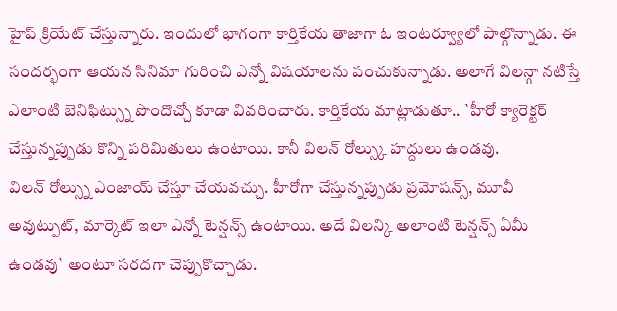హైప్ క్రియేట్ చేస్తున్నారు. ఇందులో భాగంగా కార్తికేయ తాజాగా ఓ ఇంటర్వ్యూలో పాల్గొన్నాడు. ఈ సందర్భంగా ఆయన సినిమా గురించి ఎన్నో విషయాలను పంచుకున్నాడు. అలాగే విలన్గా నటిస్తే ఎలాంటి బెనిఫిట్స్ను పొందొచ్చో కూడా వివరించారు. కార్తికేయ మాట్లాడుతూ.. `హీరో క్యారెక్టర్ చేస్తున్నప్పుడు కొన్ని పరిమితులు ఉంటాయి. కానీ విలన్ రోల్స్కు హద్దులు ఉండవు.
విలన్ రోల్స్ను ఎంజాయ్ చేస్తూ చేయవచ్చు. హీరోగా చేస్తున్నప్పుడు ప్రమోషన్స్, మూవీ అవుట్పుట్, మార్కెట్ ఇలా ఎన్నో టెన్షన్స్ ఉంటాయి. అదే విలన్కి అలాంటి టెన్షన్స్ ఏమీ ఉండవు` అంటూ సరదగా చెప్పుకొచ్చాడు.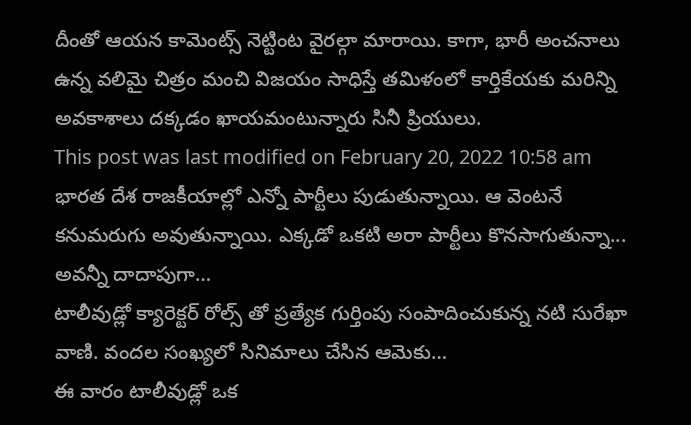దీంతో ఆయన కామెంట్స్ నెట్టింట వైరల్గా మారాయి. కాగా, భారీ అంచనాలు ఉన్న వలిమై చిత్రం మంచి విజయం సాధిస్తే తమిళంలో కార్తికేయకు మరిన్ని అవకాశాలు దక్కడం ఖాయమంటున్నారు సినీ ప్రియులు.
This post was last modified on February 20, 2022 10:58 am
భారత దేశ రాజకీయాల్లో ఎన్నో పార్టీలు పుడుతున్నాయి. ఆ వెంటనే కనుమరుగు అవుతున్నాయి. ఎక్కడో ఒకటి అరా పార్టీలు కొనసాగుతున్నా... అవన్నీ దాదాపుగా…
టాలీవుడ్లో క్యారెక్టర్ రోల్స్ తో ప్రత్యేక గుర్తింపు సంపాదించుకున్న నటి సురేఖా వాణి. వందల సంఖ్యలో సినిమాలు చేసిన ఆమెకు…
ఈ వారం టాలీవుడ్లో ఒక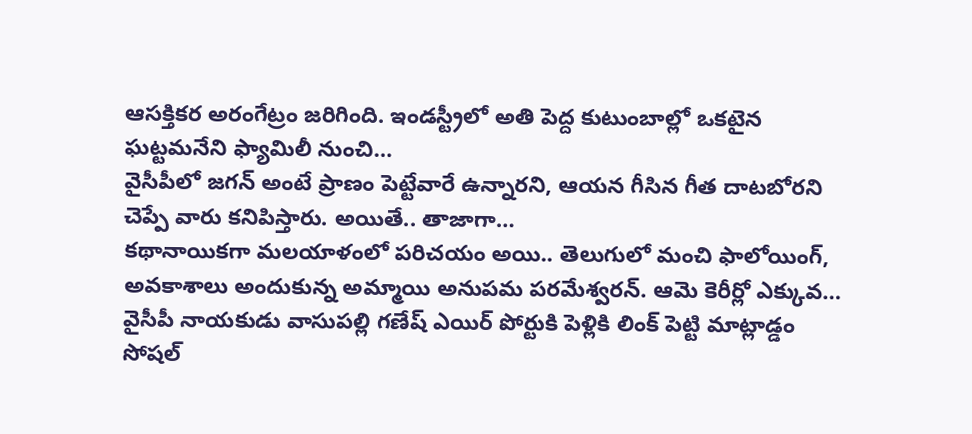ఆసక్తికర అరంగేట్రం జరిగింది. ఇండస్ట్రీలో అతి పెద్ద కుటుంబాల్లో ఒకటైన ఘట్టమనేని ఫ్యామిలీ నుంచి…
వైసీపీలో జగన్ అంటే ప్రాణం పెట్టేవారే ఉన్నారని, ఆయన గీసిన గీత దాటబోరని చెప్పే వారు కనిపిస్తారు. అయితే.. తాజాగా…
కథానాయికగా మలయాళంలో పరిచయం అయి.. తెలుగులో మంచి ఫాలోయింగ్, అవకాశాలు అందుకున్న అమ్మాయి అనుపమ పరమేశ్వరన్. ఆమె కెరీర్లో ఎక్కువ…
వైసీపీ నాయకుడు వాసుపల్లి గణేష్ ఎయిర్ పోర్టుకి పెళ్లికి లింక్ పెట్టి మాట్లాడ్డం సోషల్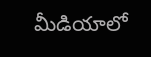మీడియాలో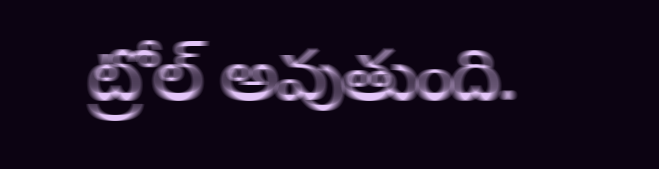ట్రోల్ అవుతుంది.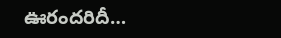ఊరందరిదీ…